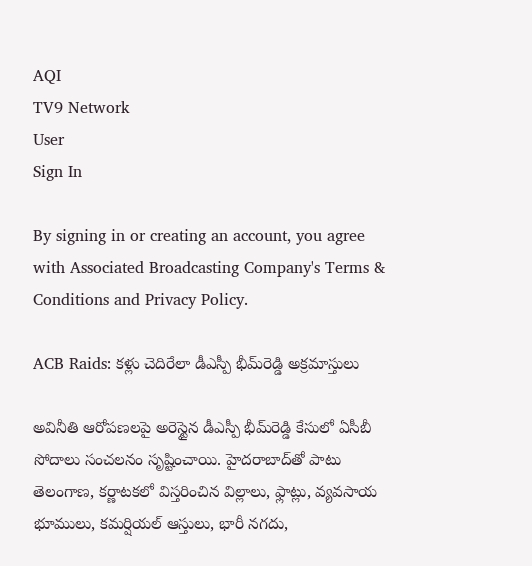AQI
TV9 Network
User
Sign In

By signing in or creating an account, you agree with Associated Broadcasting Company's Terms & Conditions and Privacy Policy.

ACB Raids: కళ్లు చెదిరేలా డీఎస్పీ భీమ్‌రెడ్డి అక్రమాస్తులు

అవినీతి ఆరోపణలపై అరెస్టైన డీఎస్పీ భీమ్‌రెడ్డి కేసులో ఏసీబీ సోదాలు సంచలనం సృష్టించాయి. హైదరాబాద్‌తో పాటు తెలంగాణ, కర్ణాటకలో విస్తరించిన విల్లాలు, ఫ్లాట్లు, వ్యవసాయ భూములు, కమర్షియల్ ఆస్తులు, భారీ నగదు,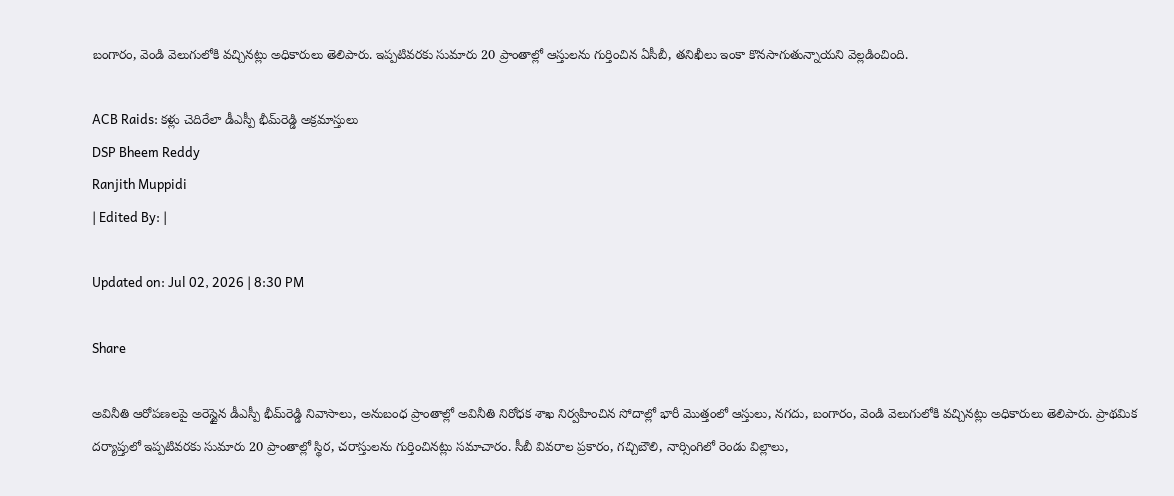బంగారం, వెండి వెలుగులోకి వచ్చినట్లు అధికారులు తెలిపారు. ఇప్పటివరకు సుమారు 20 ప్రాంతాల్లో ఆస్తులను గుర్తించిన ఏసీబీ, తనిఖీలు ఇంకా కొనసాగుతున్నాయని వెల్లడించింది.

ACB Raids: కళ్లు చెదిరేలా డీఎస్పీ భీమ్‌రెడ్డి అక్రమాస్తులు
DSP Bheem Reddy
Ranjith Muppidi
| Edited By: |

Updated on: Jul 02, 2026 | 8:30 PM

Share

అవినీతి ఆరోపణలపై అరెస్టైన డీఎస్పీ భీమ్‌రెడ్డి నివాసాలు, అనుబంధ ప్రాంతాల్లో అవినీతి నిరోధక శాఖ నిర్వహించిన సోదాల్లో భారీ మొత్తంలో ఆస్తులు, నగదు, బంగారం, వెండి వెలుగులోకి వచ్చినట్లు అధికారులు తెలిపారు. ప్రాథమిక దర్యాప్తులో ఇప్పటివరకు సుమారు 20 ప్రాంతాల్లో స్థిర, చరాస్తులను గుర్తించినట్లు సమాచారం. సీబీ వివరాల ప్రకారం, గచ్చిబౌలి, నార్సింగిలో రెండు విల్లాలు,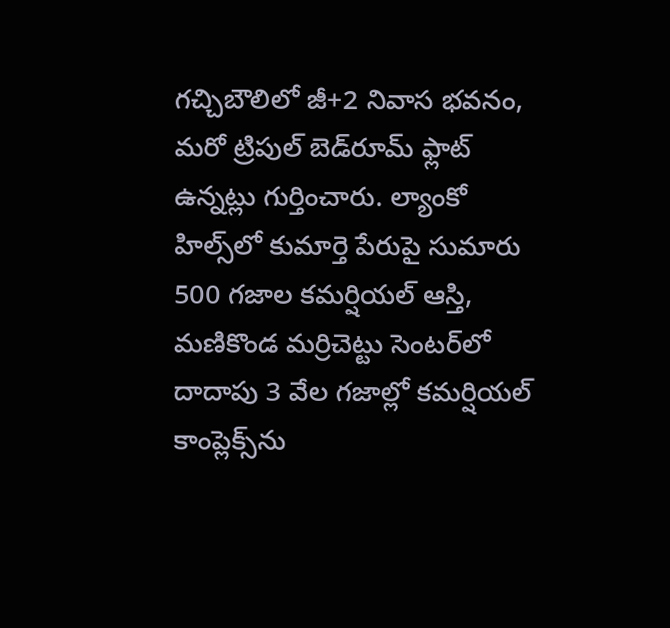గచ్చిబౌలిలో జీ+2 నివాస భవనం, మరో ట్రిపుల్ బెడ్‌రూమ్ ఫ్లాట్ ఉన్నట్లు గుర్తించారు. ల్యాంకో హిల్స్‌లో కుమార్తె పేరుపై సుమారు 500 గజాల కమర్షియల్ ఆస్తి, మణికొండ మర్రిచెట్టు సెంటర్‌లో దాదాపు 3 వేల గజాల్లో కమర్షియల్ కాంప్లెక్స్‌ను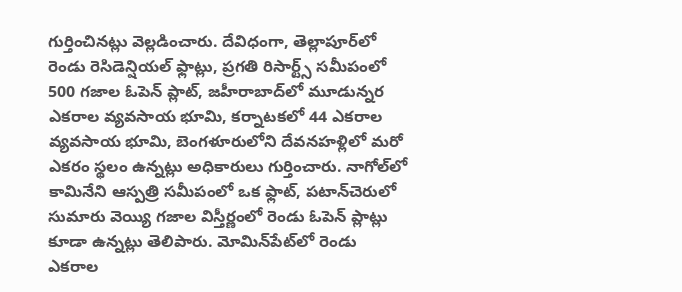గుర్తించినట్లు వెల్లడించారు. దేవిధంగా, తెల్లాపూర్‌లో రెండు రెసిడెన్షియల్ ఫ్లాట్లు, ప్రగతి రిసార్ట్స్ సమీపంలో 500 గజాల ఓపెన్ ప్లాట్, జహీరాబాద్‌లో మూడున్నర ఎకరాల వ్యవసాయ భూమి, కర్నాటకలో 44 ఎకరాల వ్యవసాయ భూమి, బెంగళూరులోని దేవనహళ్లిలో మరో ఎకరం స్థలం ఉన్నట్లు అధికారులు గుర్తించారు. నాగోల్‌లో కామినేని ఆస్పత్రి సమీపంలో ఒక ఫ్లాట్, పటాన్‌చెరులో సుమారు వెయ్యి గజాల విస్తీర్ణంలో రెండు ఓపెన్ ప్లాట్లు కూడా ఉన్నట్లు తెలిపారు. మోమిన్‌పేట్‌లో రెండు ఎకరాల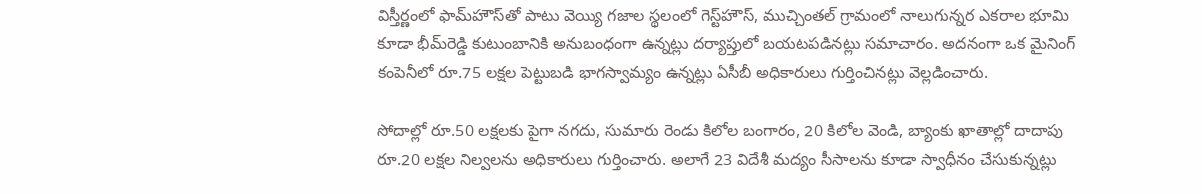విస్తీర్ణంలో ఫామ్‌హౌస్‌తో పాటు వెయ్యి గజాల స్థలంలో గెస్ట్‌హౌస్, ముచ్చింతల్ గ్రామంలో నాలుగున్నర ఎకరాల భూమి కూడా భీమ్‌రెడ్డి కుటుంబానికి అనుబంధంగా ఉన్నట్లు దర్యాప్తులో బయటపడినట్లు సమాచారం. అదనంగా ఒక మైనింగ్ కంపెనీలో రూ.75 లక్షల పెట్టుబడి భాగస్వామ్యం ఉన్నట్లు ఏసీబీ అధికారులు గుర్తించినట్లు వెల్లడించారు.

సోదాల్లో రూ.50 లక్షలకు పైగా నగదు, సుమారు రెండు కిలోల బంగారం, 20 కిలోల వెండి, బ్యాంకు ఖాతాల్లో దాదాపు రూ.20 లక్షల నిల్వలను అధికారులు గుర్తించారు. అలాగే 23 విదేశీ మద్యం సీసాలను కూడా స్వాధీనం చేసుకున్నట్లు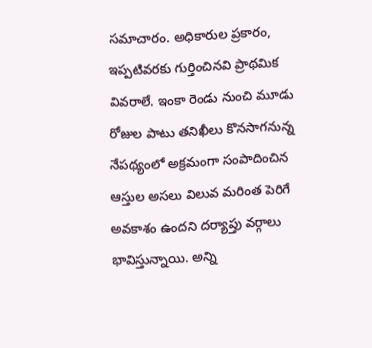సమాచారం. అధికారుల ప్రకారం, ఇప్పటివరకు గుర్తించినవి ప్రాథమిక వివరాలే. ఇంకా రెండు నుంచి మూడు రోజుల పాటు తనిఖీలు కొనసాగనున్న నేపథ్యంలో అక్రమంగా సంపాదించిన ఆస్తుల అసలు విలువ మరింత పెరిగే అవకాశం ఉందని దర్యాప్తు వర్గాలు భావిస్తున్నాయి. అన్ని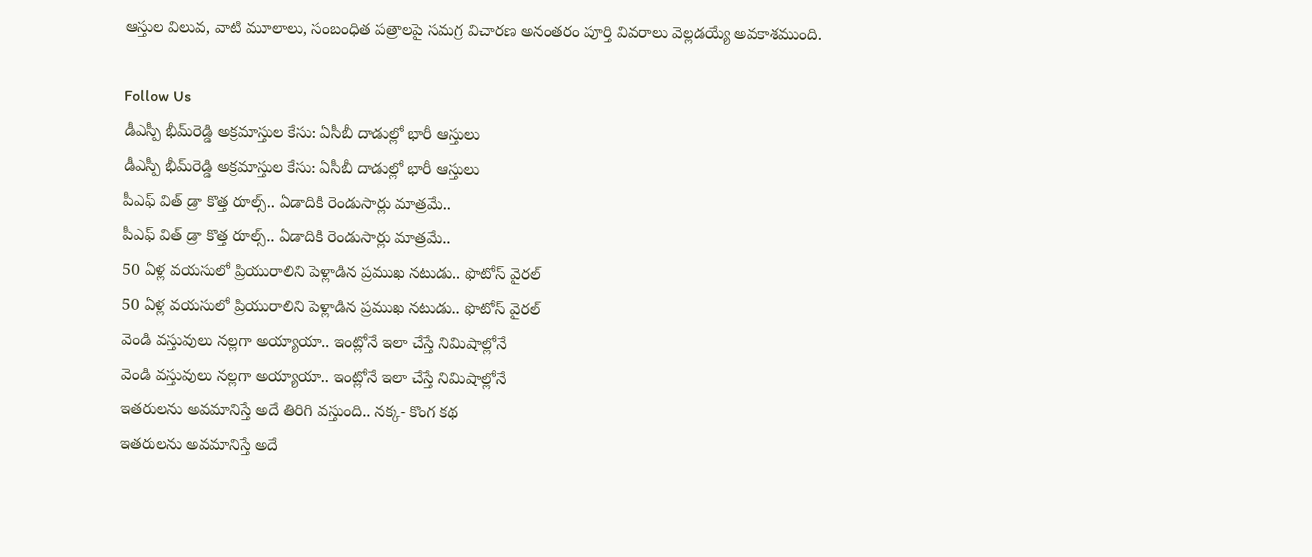ఆస్తుల విలువ, వాటి మూలాలు, సంబంధిత పత్రాలపై సమగ్ర విచారణ అనంతరం పూర్తి వివరాలు వెల్లడయ్యే అవకాశముంది.

Follow Us
డీఎస్పీ భీమ్‌రెడ్డి అక్రమాస్తుల కేసు: ఏసీబీ దాడుల్లో భారీ ఆస్తులు
డీఎస్పీ భీమ్‌రెడ్డి అక్రమాస్తుల కేసు: ఏసీబీ దాడుల్లో భారీ ఆస్తులు
పీఎఫ్ విత్ డ్రా కొత్త రూల్స్.. ఏడాదికి రెండుసార్లు మాత్రమే..
పీఎఫ్ విత్ డ్రా కొత్త రూల్స్.. ఏడాదికి రెండుసార్లు మాత్రమే..
50 ఏళ్ల వయసులో ప్రియురాలిని పెళ్లాడిన ప్రముఖ నటుడు.. ఫొటోస్ వైరల్
50 ఏళ్ల వయసులో ప్రియురాలిని పెళ్లాడిన ప్రముఖ నటుడు.. ఫొటోస్ వైరల్
వెండి వస్తువులు నల్లగా అయ్యాయా.. ఇంట్లోనే ఇలా చేస్తే నిమిషాల్లోనే
వెండి వస్తువులు నల్లగా అయ్యాయా.. ఇంట్లోనే ఇలా చేస్తే నిమిషాల్లోనే
ఇతరులను అవమానిస్తే అదే తిరిగి వస్తుంది.. నక్క- కొంగ కథ
ఇతరులను అవమానిస్తే అదే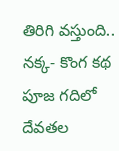తిరిగి వస్తుంది.. నక్క- కొంగ కథ
పూజ గదిలో దేవతల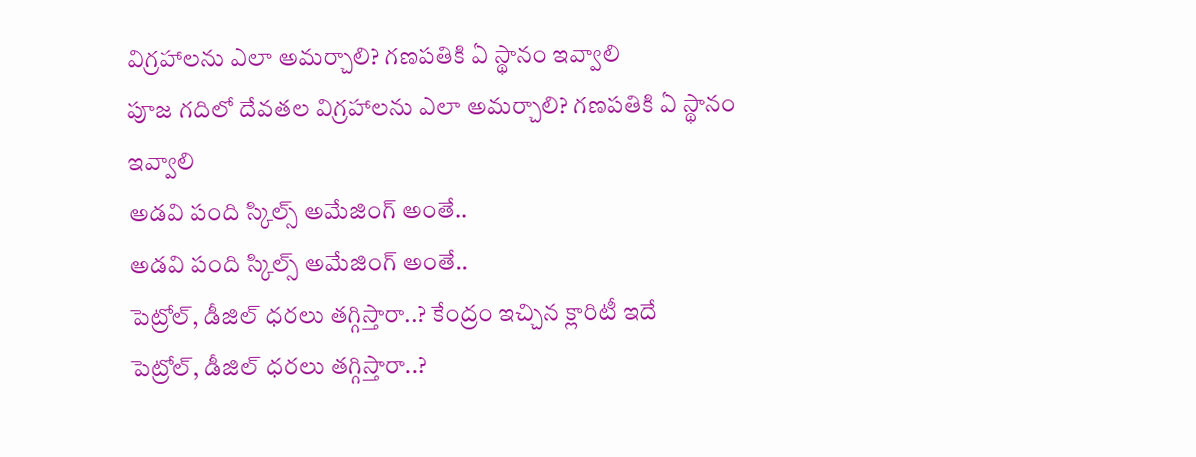విగ్రహాలను ఎలా అమర్చాలి? గణపతికి ఏ స్థానం ఇవ్వాలి
పూజ గదిలో దేవతల విగ్రహాలను ఎలా అమర్చాలి? గణపతికి ఏ స్థానం ఇవ్వాలి
అడవి పంది స్కిల్స్ అమేజింగ్ అంతే..
అడవి పంది స్కిల్స్ అమేజింగ్ అంతే..
పెట్రోల్, డీజిల్ ధరలు తగ్గిస్తారా..? కేంద్రం ఇచ్చిన క్లారిటీ ఇదే
పెట్రోల్, డీజిల్ ధరలు తగ్గిస్తారా..?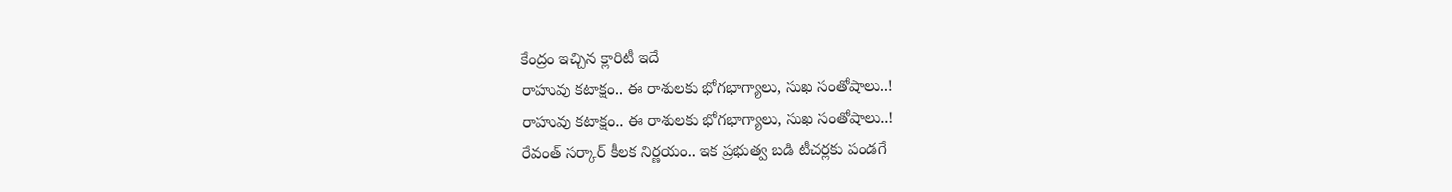కేంద్రం ఇచ్చిన క్లారిటీ ఇదే
రాహువు కటాక్షం.. ఈ రాశులకు భోగభాగ్యాలు, సుఖ సంతోషాలు..!
రాహువు కటాక్షం.. ఈ రాశులకు భోగభాగ్యాలు, సుఖ సంతోషాలు..!
రేవంత్ సర్కార్ కీలక నిర్ణయం.. ఇక ప్రభుత్వ బడి టీచర్లకు పండగే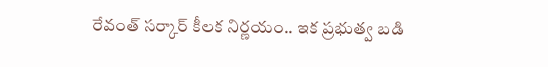రేవంత్ సర్కార్ కీలక నిర్ణయం.. ఇక ప్రభుత్వ బడి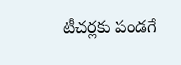టీచర్లకు పండగే